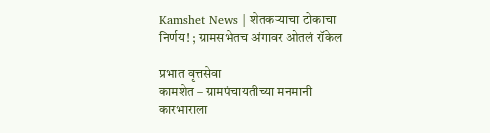Kamshet News | शेतकऱ्याचा टोकाचा निर्णय! ; ग्रामसभेतच अंगावर ओतलं रॉकेल

प्रभात वृत्तसेवा
कामशेत – ग्रामपंचायतीच्या मनमानी कारभाराला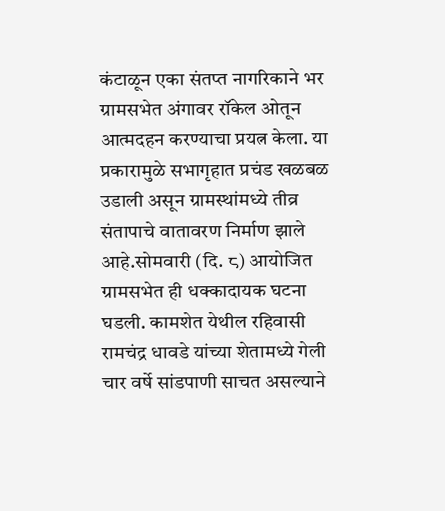कंटाळून एका संतप्त नागरिकाने भर ग्रामसभेत अंगावर रॉकेल ओतून आत्मदहन करण्याचा प्रयत्न केला. या प्रकारामुळे सभागृहात प्रचंड खळबळ उडाली असून ग्रामस्थांमध्ये तीव्र संतापाचे वातावरण निर्माण झाले आहे.सोमवारी (दि. ८) आयोजित ग्रामसभेत ही धक्कादायक घटना घडली. कामशेत येथील रहिवासी रामचंद्र धावडे यांच्या शेतामध्ये गेली चार वर्षे सांडपाणी साचत असल्याने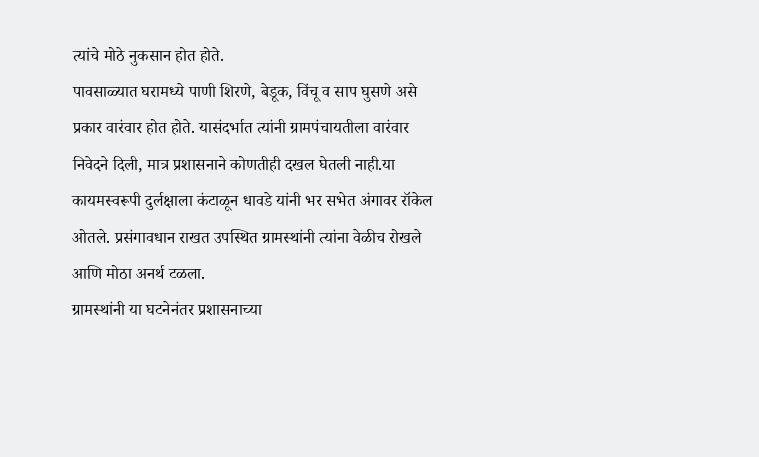त्यांचे मोठे नुकसान होत होते.
पावसाळ्यात घरामध्ये पाणी शिरणे, बेडूक, विंचू व साप घुसणे असे प्रकार वारंवार होत होते. यासंदर्भात त्यांनी ग्रामपंचायतीला वारंवार निवेदने दिली, मात्र प्रशासनाने कोणतीही दखल घेतली नाही.या कायमस्वरूपी दुर्लक्षाला कंटाळून धावडे यांनी भर सभेत अंगावर रॉकेल ओतले. प्रसंगावधान राखत उपस्थित ग्रामस्थांनी त्यांना वेळीच रोखले आणि मोठा अनर्थ टळला.
ग्रामस्थांनी या घटनेनंतर प्रशासनाच्या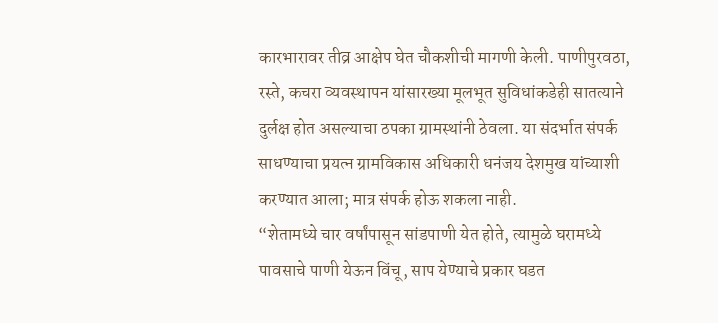कारभारावर तीव्र आक्षेप घेत चौकशीची मागणी केली. पाणीपुरवठा, रस्ते, कचरा व्यवस्थापन यांसारख्या मूलभूत सुविधांकडेही सातत्याने दुर्लक्ष होत असल्याचा ठपका ग्रामस्थांनी ठेवला. या संदर्भात संपर्क साधण्याचा प्रयत्न ग्रामविकास अधिकारी धनंजय देशमुख यांच्याशी करण्यात आला; मात्र संपर्क होऊ शकला नाही.
“शेतामध्ये चार वर्षांपासून सांडपाणी येत होते, त्यामुळे घरामध्ये पावसाचे पाणी येऊन विंचू, साप येण्याचे प्रकार घडत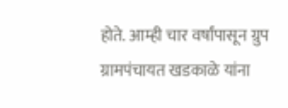होते. आम्ही चार वर्षांपासून ग्रुप ग्रामपंचायत खडकाळे यांना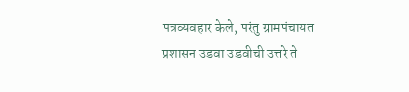पत्रव्यवहार केले, परंतु ग्रामपंचायत प्रशासन उडवा उडवीची उत्तरे ते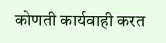कोणती कार्यवाही करत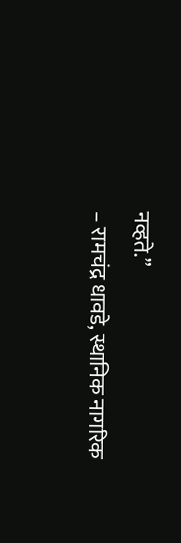नव्हते.”
– रामचंद्र धावडे, स्थानिक नागरिक